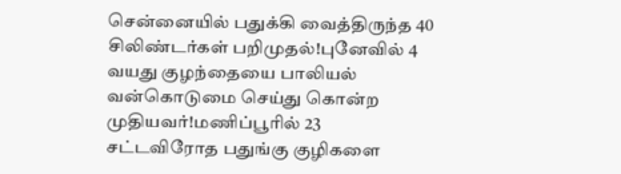சென்னையில் பதுக்கி வைத்திருந்த 40 சிலிண்டர்கள் பறிமுதல்!புனேவில் 4 வயது குழந்தையை பாலியல் வன்கொடுமை செய்து கொன்ற முதியவர்!மணிப்பூரில் 23 சட்டவிரோத பதுங்கு குழிகளை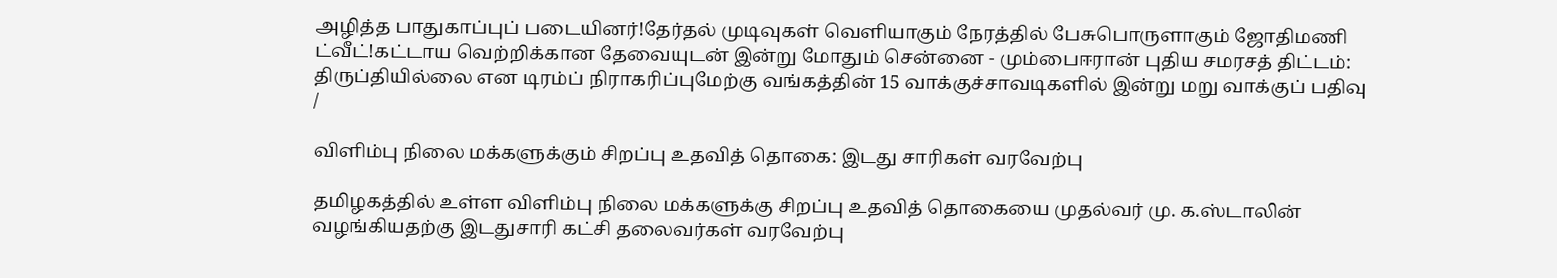அழித்த பாதுகாப்புப் படையினர்!தேர்தல் முடிவுகள் வெளியாகும் நேரத்தில் பேசுபொருளாகும் ஜோதிமணி ட்வீட்!கட்டாய வெற்றிக்கான தேவையுடன் இன்று மோதும் சென்னை - மும்பைஈரான் புதிய சமரசத் திட்டம்: திருப்தியில்லை என டிரம்ப் நிராகரிப்புமேற்கு வங்கத்தின் 15 வாக்குச்சாவடிகளில் இன்று மறு வாக்குப் பதிவு
/

விளிம்பு நிலை மக்களுக்கும் சிறப்பு உதவித் தொகை: இடது சாரிகள் வரவேற்பு

தமிழகத்தில் உள்ள விளிம்பு நிலை மக்களுக்கு சிறப்பு உதவித் தொகையை முதல்வர் மு. க.ஸ்டாலின் வழங்கியதற்கு இடதுசாரி கட்சி தலைவர்கள் வரவேற்பு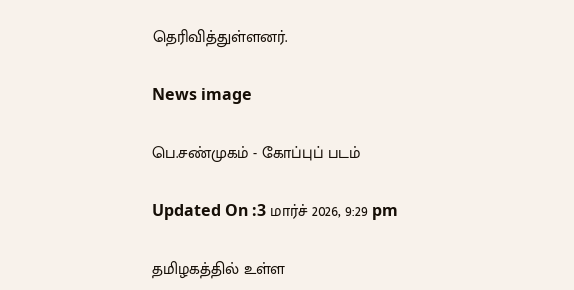தெரிவித்துள்ளனர்.

News image

பெ.சண்முகம் - கோப்புப் படம்

Updated On :3 மார்ச் 2026, 9:29 pm

தமிழகத்தில் உள்ள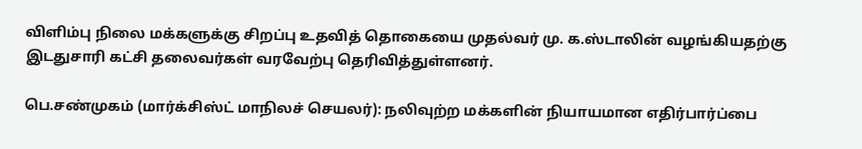விளிம்பு நிலை மக்களுக்கு சிறப்பு உதவித் தொகையை முதல்வர் மு. க.ஸ்டாலின் வழங்கியதற்கு இடதுசாரி கட்சி தலைவர்கள் வரவேற்பு தெரிவித்துள்ளனர்.

பெ.சண்முகம் (மார்க்சிஸ்ட் மாநிலச் செயலர்): நலிவுற்ற மக்களின் நியாயமான எதிர்பார்ப்பை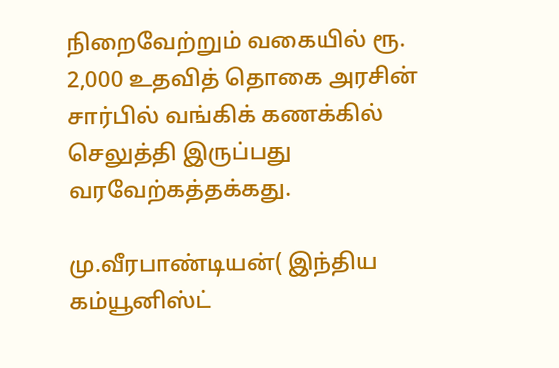நிறைவேற்றும் வகையில் ரூ. 2,000 உதவித் தொகை அரசின் சார்பில் வங்கிக் கணக்கில் செலுத்தி இருப்பது வரவேற்கத்தக்கது.

மு.வீரபாண்டியன்( இந்திய கம்யூனிஸ்ட்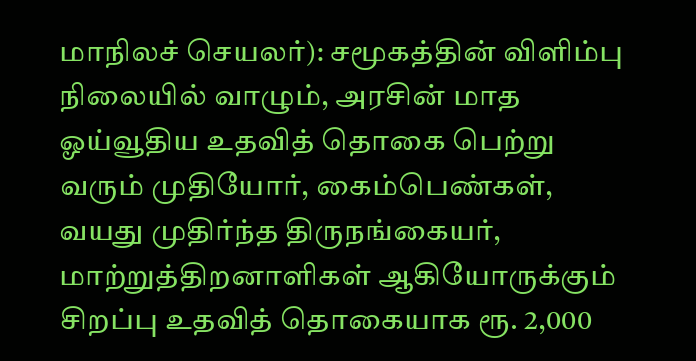மாநிலச் செயலர்): சமூகத்தின் விளிம்பு நிலையில் வாழும், அரசின் மாத ஓய்வூதிய உதவித் தொகை பெற்று வரும் முதியோர், கைம்பெண்கள், வயது முதிர்ந்த திருநங்கையர், மாற்றுத்திறனாளிகள் ஆகியோருக்கும் சிறப்பு உதவித் தொகையாக ரூ. 2,000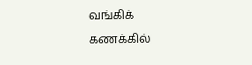வங்கிக் கணக்கில்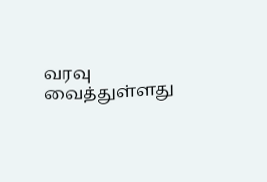வரவு வைத்துள்ளது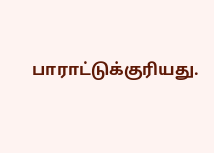பாராட்டுக்குரியது.